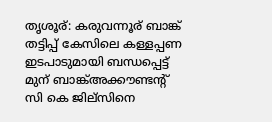തൃശൂര്: കരുവന്നൂര് ബാങ്ക് തട്ടിപ്പ് കേസിലെ കള്ളപ്പണ ഇടപാടുമായി ബന്ധപ്പെട്ട് മുന് ബാങ്ക്അക്കൗണ്ടന്റ് സി കെ ജില്സിനെ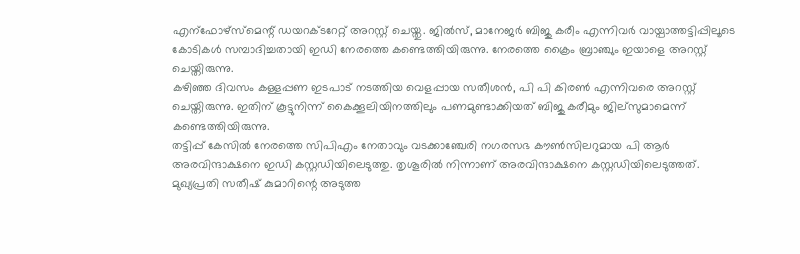എന്ഫോഴ്സ്മെന്റ് ഡയറക്ടറേറ്റ് അറസ്റ്റ് ചെയ്തു. ജിൽസ്, മാനേജർ ബിജു കരീം എന്നിവർ വായ്പാത്തട്ടിപ്പിലൂടെ കോടികൾ സമ്പാദിച്ചതായി ഇഡി നേരത്തെ കണ്ടെത്തിയിരുന്നു. നേരത്തെ ക്രൈം ബ്രാഞ്ചും ഇയാളെ അറസ്റ്റ് ചെയ്തിരുന്നു.
കഴിഞ്ഞ ദിവസം കള്ളപ്പണ ഇടപാട് നടത്തിയ വെളപ്പായ സതീശൻ, പി പി കിരൺ എന്നിവരെ അറസ്റ്റ് ചെയ്തിരുന്നു. ഇതിന് കൂട്ടുനിന്ന് കൈക്കൂലിയിനത്തിലും പണമുണ്ടാക്കിയത് ബിജു കരീമും ജില്സുമാമെന്ന് കണ്ടെത്തിയിരുന്നു.
തട്ടിപ്പ് കേസിൽ നേരത്തെ സിപിഎം നേതാവും വടക്കാഞ്ചേരി നഗരസഭ കൗൺസിലറുമായ പി ആർ അരവിന്ദാക്ഷനെ ഇഡി കസ്റ്റഡിയിലെടുത്തു. തൃശൂരിൽ നിന്നാണ് അരവിന്ദാക്ഷനെ കസ്റ്റഡിയിലെടുത്തത്. മുഖ്യപ്രതി സതീഷ് കുമാറിന്റെ അടുത്ത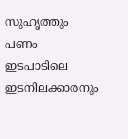സുഹൃത്തും പണം ഇടപാടിലെ ഇടനിലക്കാരനും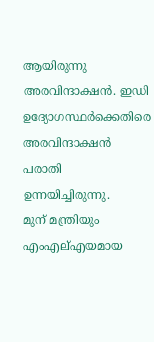ആയിരുന്നു അരവിന്ദാക്ഷൻ. ഇഡി ഉദ്യോഗസ്ഥർക്കെതിരെ അരവിന്ദാക്ഷൻ പരാതി ഉന്നയിച്ചിരുന്നു.
മുന് മന്ത്രിയും എംഎല്എയമായ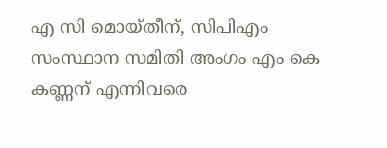എ സി മൊയ്തീന്, സിപിഎം സംസ്ഥാന സമിതി അംഗം എം കെ കണ്ണന് എന്നിവരെ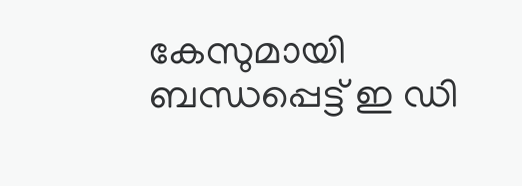കേസുമായി ബന്ധപ്പെട്ട് ഇ ഡി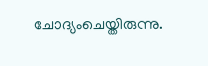ചോദ്യംചെയ്തിരുന്നു.